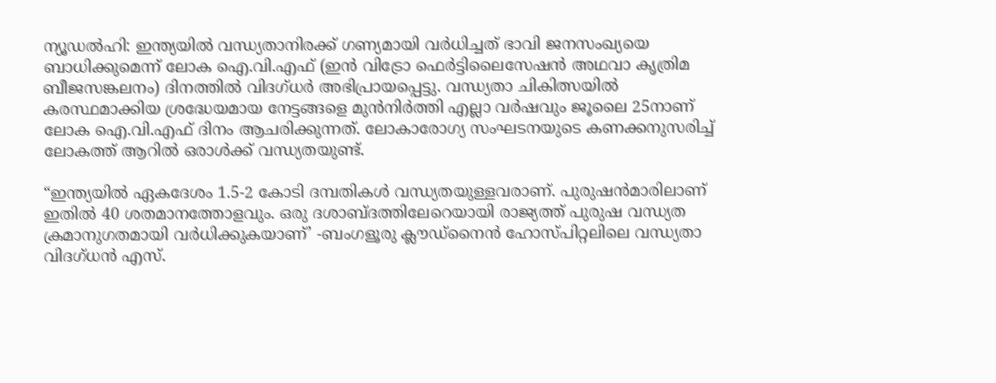ന്യൂഡൽഹി: ഇന്ത്യയിൽ വന്ധ്യതാനിരക്ക് ഗണ്യമായി വർധിച്ചത് ഭാവി ജനസംഖ്യയെ ബാധിക്കുമെന്ന് ലോക ഐ.വി.എഫ് (ഇൻ‌ വിട്രോ ഫെർട്ടിലൈസേഷൻ അഥവാ കൃത്രിമ ബീജസങ്കലനം) ദിനത്തിൽ വിദഗ്ധർ അഭിപ്രായപ്പെട്ടു. വന്ധ്യതാ ചികിത്സയിൽ കരസ്ഥമാക്കിയ ശ്രദ്ധേയമായ നേട്ടങ്ങളെ മുൻനിർത്തി എല്ലാ വർഷവും ജൂലൈ 25നാണ് ലോക ഐ.വി.എഫ് ദിനം ആചരിക്കുന്നത്. ലോകാരോഗ്യ സംഘടനയുടെ കണക്കനുസരിച്ച് ലോകത്ത് ആറിൽ ഒരാൾക്ക് വന്ധ്യതയുണ്ട്.

“ഇന്ത്യയിൽ ഏകദേശം 1.5-2 കോടി ദമ്പതികൾ വന്ധ്യതയുള്ളവരാണ്. പുരുഷൻമാരിലാണ് ഇതിൽ 40 ശതമാനത്തോളവും. ഒരു ദശാബ്ദത്തിലേറെയായി രാജ്യത്ത് പുരുഷ വന്ധ്യത ക്രമാനുഗതമായി വർധിക്കുകയാണ്’ -ബംഗളൂരു ക്ലൗഡ്നൈൻ ഹോസ്പിറ്റലിലെ വന്ധ്യതാ വിദഗ്ധൻ എസ്.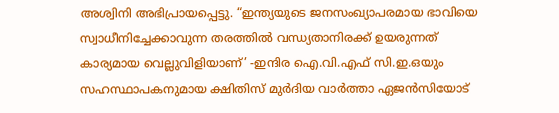അശ്വിനി അഭിപ്രായപ്പെട്ടു. “ഇന്ത്യയുടെ ജനസംഖ്യാപരമായ ഭാവിയെ സ്വാധീനിച്ചേക്കാവുന്ന തരത്തിൽ വന്ധ്യതാനിരക്ക് ഉയരുന്നത് കാര്യമായ വെല്ലുവിളിയാണ്’ -ഇന്ദിര ഐ.വി.എഫ് സി.ഇ.ഒയും സഹസ്ഥാപകനുമായ ക്ഷിതിസ് മുർദിയ വാർത്താ ഏജൻസിയോട്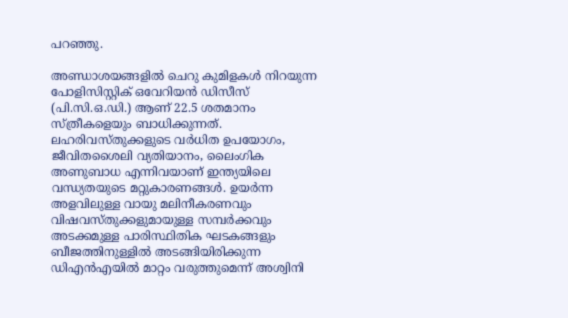പറഞ്ഞു.

അണ്ഡാശയങ്ങളിൽ ചെറു കുമിളകൾ നിറയുന്ന പോളിസിസ്റ്റിക് ഒവേറിയൻ ഡിസീസ് (പി.സി.ഒ.ഡി.) ആണ് 22.5 ശതമാനം സ്ത്രീകളെയും ബാധിക്കുന്നത്. ലഹരിവസ്തുക്കളുടെ വർധിത ഉപയോഗം, ജീവിതശൈലി വ്യതിയാനം, ലൈംഗിക അണുബാധ എന്നിവയാണ് ഇന്ത്യയിലെ വന്ധ്യതയുടെ മറ്റുകാരണങ്ങൾ. ഉയർന്ന അളവിലുള്ള വായു മലിനീകരണവും വിഷവസ്തുക്കളുമായുള്ള സമ്പർക്കവും അടക്കമുള്ള പാരിസ്ഥിതിക ഘടകങ്ങളും ബീജത്തിനുള്ളിൽ അടങ്ങിയിരിക്കുന്ന ഡിഎൻഎയിൽ മാറ്റം വരുത്തുമെന്ന് അശ്വിനി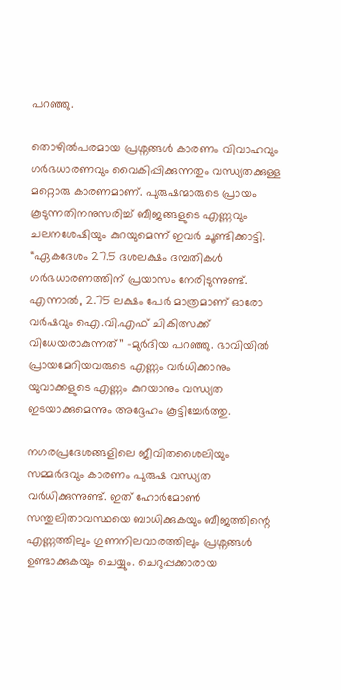പറഞ്ഞു.

തൊഴിൽപരമായ പ്രശ്നങ്ങൾ കാരണം വിവാഹവും ഗർഭധാരണവും വൈകിപ്പിക്കുന്നതും വന്ധ്യതക്കുള്ള മറ്റൊരു കാരണമാണ്. പുരുഷന്മാരുടെ പ്രായം കൂടുന്നതിനനുസരിച്ച് ബീജങ്ങളുടെ എണ്ണവും ചലനശേഷിയും കുറയുമെന്ന് ഇവർ ചൂണ്ടിക്കാട്ടി. “ഏകദേശം 27.5 ദശലക്ഷം ദമ്പതികൾ ഗർഭധാരണത്തിന് പ്രയാസം നേരിടുന്നുണ്ട്. എന്നാൽ, 2.75 ലക്ഷം പേർ മാത്രമാണ് ഓരോ വർഷവും ഐ.വി.എഫ് ചികിത്സക്ക് വിധേയരാകുന്നത്’’ -മുർദിയ പറഞ്ഞു. ഭാവിയിൽ പ്രായമേറിയവരുടെ എണ്ണം വർധിക്കാനും യുവാക്കളുടെ എണ്ണം കുറയാനും വന്ധ്യത ഇടയാക്കുമെന്നും അദ്ദേഹം കൂട്ടിച്ചേർത്തു.

നഗരപ്രദേശങ്ങളിലെ ജീവിതശൈലിയും സമ്മർദവും കാരണം പുരുഷ വന്ധ്യത വർധിക്കുന്നുണ്ട്. ഇത് ഹോർമോൺ സന്തുലിതാവസ്ഥയെ ബാധിക്കുകയും ബീജത്തിന്റെ എണ്ണത്തിലും ഗുണനിലവാരത്തിലും പ്രശ്നങ്ങൾ ഉണ്ടാക്കുകയും ചെയ്യും. ചെറുപ്പക്കാരായ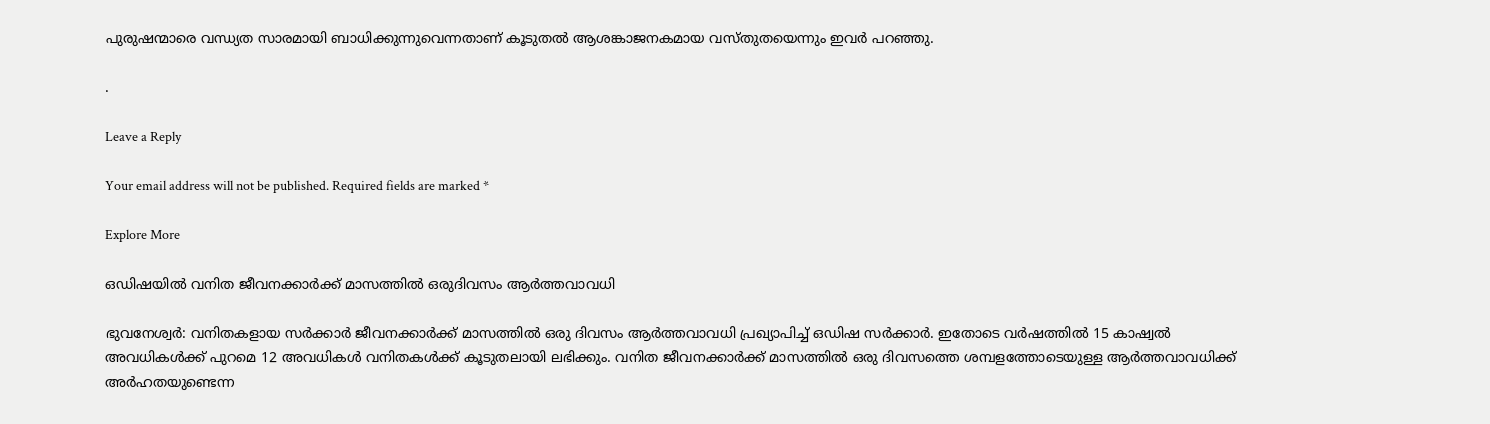പുരുഷന്മാരെ വന്ധ്യത സാരമായി ബാധിക്കുന്നുവെന്നതാണ് കൂടുതൽ ആശങ്കാജനകമായ വസ്തുതയെന്നും ഇവർ പറഞ്ഞു.

.

Leave a Reply

Your email address will not be published. Required fields are marked *

Explore More

ഒഡിഷയിൽ വനിത ജീവനക്കാർക്ക് മാസത്തിൽ ഒരുദിവസം ആർത്തവാവധി

ഭുവനേശ്വർ: വനിതകളായ സർക്കാർ ജീവനക്കാർക്ക് മാസത്തിൽ ഒരു ദിവസം ആർത്തവാവധി പ്രഖ്യാപിച്ച് ഒഡിഷ സർക്കാർ. ഇതോടെ വർഷത്തിൽ 15 കാഷ്വൽ അവധികൾക്ക് പുറമെ 12 അവധികൾ വനിതകൾക്ക് കൂടുതലായി ലഭിക്കും. വനിത ജീവനക്കാർക്ക് മാസത്തിൽ ഒരു ദിവസത്തെ ശമ്പളത്തോടെയുള്ള ആർത്തവാവധിക്ക് അർഹതയുണ്ടെന്ന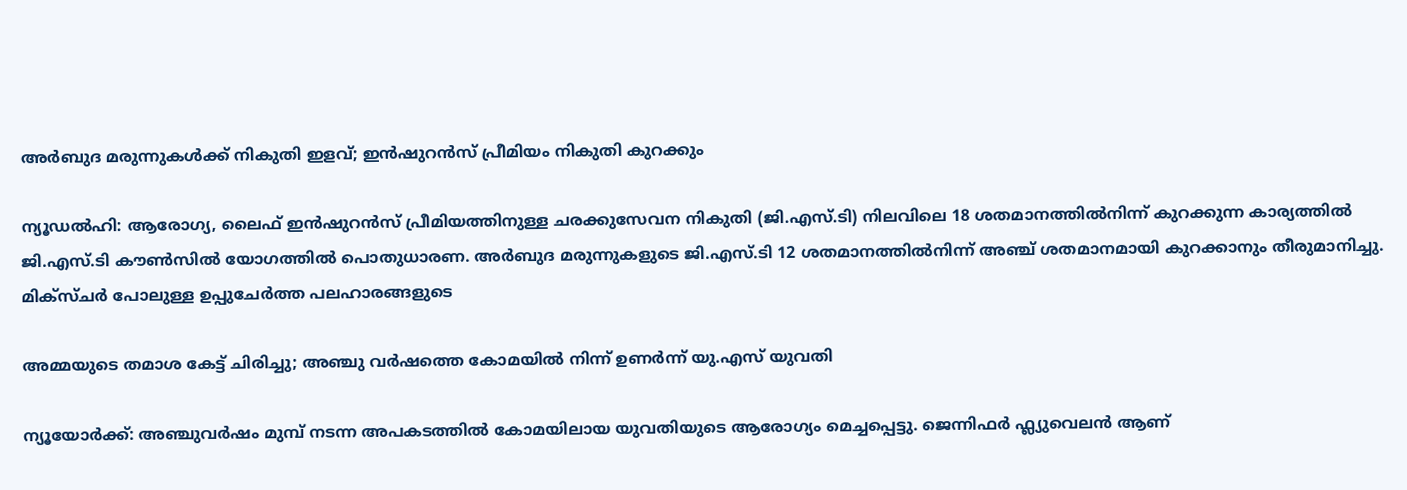അർബുദ മരുന്നുകൾക്ക് നികുതി ഇളവ്; ഇൻഷുറൻസ് പ്രീമിയം നികുതി കുറക്കും

ന്യൂഡൽഹി: ആരോഗ്യ, ലൈഫ് ഇൻഷുറൻസ് പ്രീമിയത്തിനുള്ള ചരക്കുസേവന നികുതി (ജി.എസ്.ടി) നിലവിലെ 18 ശതമാനത്തിൽനിന്ന് കുറക്കുന്ന കാര്യത്തിൽ ജി.എസ്.ടി കൗൺസിൽ യോഗത്തിൽ പൊതുധാരണ. അർബുദ മരുന്നുകളുടെ ജി.എസ്.ടി 12 ശതമാനത്തിൽനിന്ന് അഞ്ച് ശതമാനമായി കുറക്കാനും തീരുമാനിച്ചു. മിക്സ്ചർ പോലുള്ള ഉപ്പുചേർത്ത പലഹാരങ്ങളുടെ

അമ്മയുടെ തമാശ കേട്ട് ചിരിച്ചു; അഞ്ചു വർഷത്തെ കോമയിൽ നിന്ന് ഉണർന്ന് യു.എസ് യുവതി

ന്യൂയോർക്ക്: അഞ്ചുവർഷം മുമ്പ് നടന്ന അപകടത്തിൽ കോമയിലായ യുവതിയുടെ ആരോഗ്യം മെച്ചപ്പെട്ടു. ജെന്നിഫർ ഫ്ല്യുവെലൻ ആണ്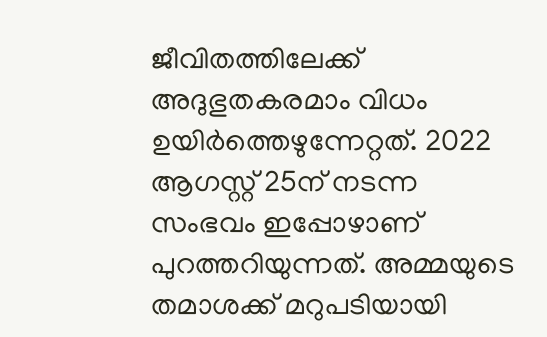ജീവിതത്തിലേക്ക് അദുഭുതകരമാം വിധം ഉയിർത്തെഴുന്നേറ്റത്. 2022 ആഗസ്റ്റ് 25ന് നടന്ന സംഭവം ഇപ്പോഴാണ് പുറത്തറിയുന്നത്. അമ്മയുടെ തമാശക്ക് മറുപടിയായി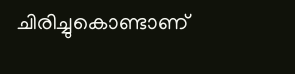ചിരിച്ചുകൊണ്ടാണ്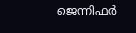ജെന്നിഫർ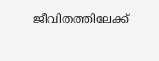ജീവിതത്തിലേക്ക്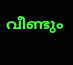വീണ്ടും